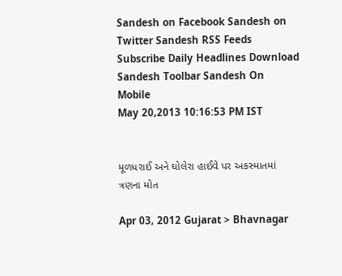Sandesh on Facebook Sandesh on Twitter Sandesh RSS Feeds Subscribe Daily Headlines Download Sandesh Toolbar Sandesh On Mobile
May 20,2013 10:16:53 PM IST


મૂળધરાઈ અને ઘોલેરા હાઈવે પર અકસ્માતમાં ત્રણના મોત

Apr 03, 2012 Gujarat > Bhavnagar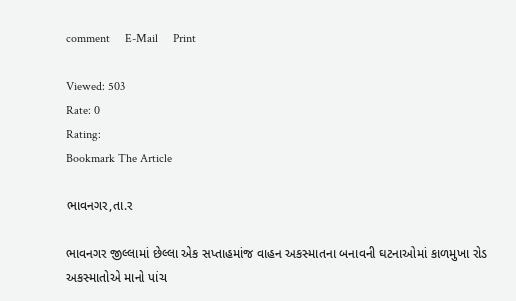comment     E-Mail     Print

Viewed: 503
Rate: 0
Rating:
Bookmark The Article

ભાવનગર,તા.ર

ભાવનગર જીલ્લામાં છેલ્લા એક સપ્તાહમાંજ વાહન અકસ્માતના બનાવની ઘટનાઓમાં કાળમુખા રોડ અકસ્માતોએ માનો પાંચ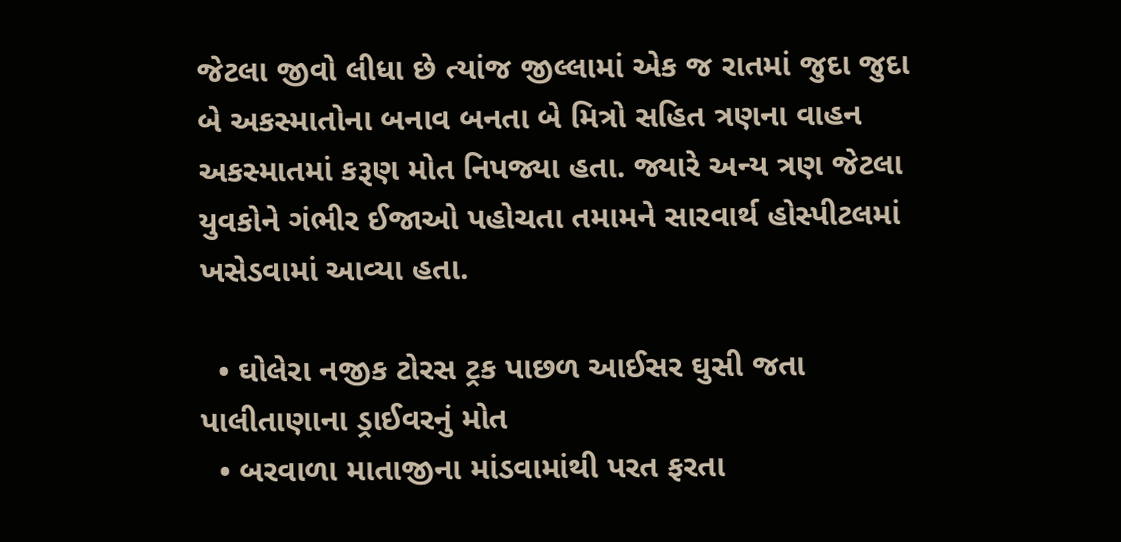જેટલા જીવો લીધા છે ત્યાંજ જીલ્લામાં એક જ રાતમાં જુદા જુદા બે અકસ્માતોના બનાવ બનતા બે મિત્રો સહિત ત્રણના વાહન અકસ્માતમાં કરૂણ મોત નિપજ્યા હતા. જ્યારે અન્ય ત્રણ જેટલા યુવકોને ગંભીર ઈજાઓ પહોચતા તમામને સારવાર્થ હોસ્પીટલમાં ખસેડવામાં આવ્યા હતા.

  • ઘોલેરા નજીક ટોરસ ટ્રક પાછળ આઈસર ઘુસી જતા પાલીતાણાના ડ્રાઈવરનું મોત
  • બરવાળા માતાજીના માંડવામાંથી પરત ફરતા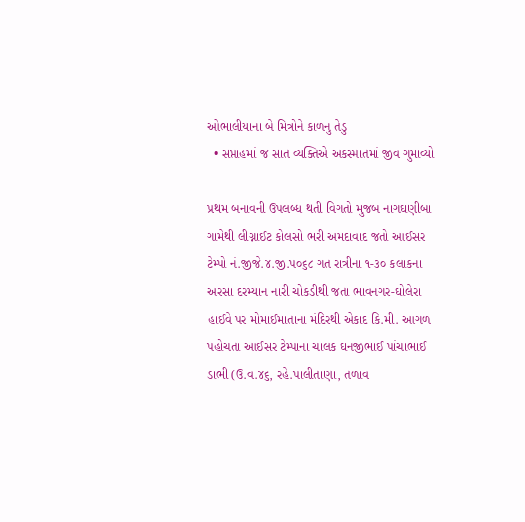ઓભાલીયાના બે મિત્રોને કાળનુ તેડુ
  • સપ્તાહમાં જ સાત વ્યક્તિએ અકસ્માતમાં જીવ ગુમાવ્યો

પ્રથમ બનાવની ઉપલબ્ધ થતી વિગતો મુજબ નાગઘણીબા ગામેથી લીગ્નાઈટ કોલસો ભરી અમદાવાદ જતો આઈસર ટેમ્પો નં.જીજે.૪.જી.પ૦૬૮ ગત રાત્રીના ૧-૩૦ કલાકના અરસા દરમ્યાન નારી ચોકડીથી જતા ભાવનગર-ઘોલેરા હાઈવે પર મોમાઈમાતાના મંદિરથી એકાદ કિ.મી. આગળ પહોચતા આઈસર ટેમ્પાના ચાલક ઘનજીભાઈ પાંચાભાઈ ડાભી (ઉ.વ.૪૬, રહે.પાલીતાણા, તળાવ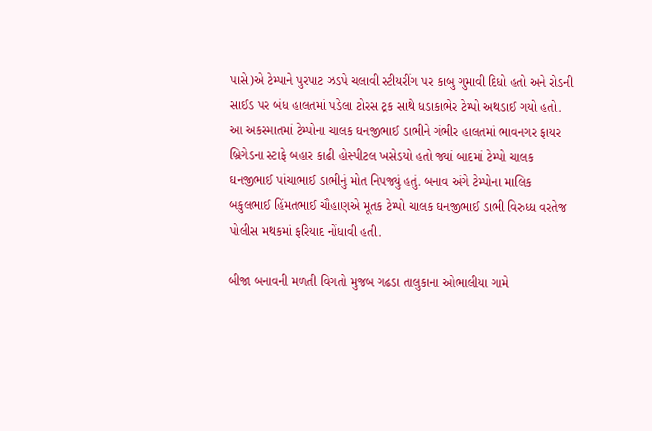પાસે)એ ટેમ્પાને પુરપાટ ઝડપે ચલાવી સ્ટીયરીંગ પર કાબુ ગુમાવી દિધો હતો અને રોડની સાઈડ પર બંધ હાલતમાં પડેલા ટોરસ ટ્રક સાથે ધડાકાભેર ટેમ્પો અથડાઈ ગયો હતો. આ અકસ્માતમાં ટેમ્પોના ચાલક ઘનજીભાઈ ડાભીને ગંભીર હાલતમાં ભાવનગર ફાયર બ્રિગેડના સ્ટાફે બહાર કાઢી હોસ્પીટલ ખસેડયો હતો જ્યાં બાદમાં ટેમ્પો ચાલક ઘનજીભાઈ પાંચાભાઈ ડાભીનું મોત નિપજ્યું હતું. બનાવ અંગે ટેમ્પોના માલિક બકુલભાઈ હિંમતભાઈ ચૌહાણએ મૂતક ટેમ્પો ચાલક ઘનજીભાઈ ડાભી વિરુધ્ધ વરતેજ પોલીસ મથકમાં ફરિયાદ નોંધાવી હતી.

બીજા બનાવની મળતી વિગતો મુજબ ગઢડા તાલુકાના ઓભાલીયા ગામે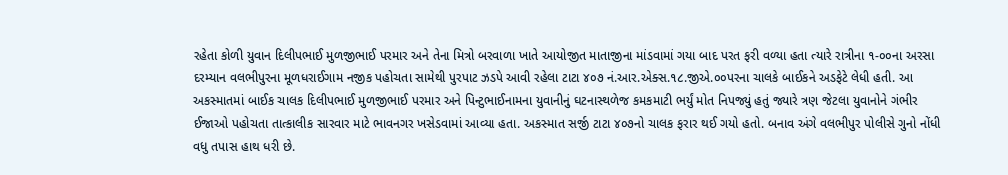રહેતા કોળી યુવાન દિલીપભાઈ મુળજીભાઈ પરમાર અને તેના મિત્રો બરવાળા ખાતે આયોજીત માતાજીના માંડવામાં ગયા બાદ પરત ફરી વળ્યા હતા ત્યારે રાત્રીના ૧-૦૦ના અરસા દરમ્યાન વલભીપુરના મૂળધરાઈગામ નજીક પહોચતા સામેથી પુરપાટ ઝડપે આવી રહેલા ટાટા ૪૦૭ નં.આર.એક્સ.૧૮.જીએ.૦૦પરના ચાલકે બાઈકને અડફેટે લેધી હતી. આ અકસ્માતમાં બાઈક ચાલક દિલીપભાઈ મુળજીભાઈ પરમાર અને પિન્ટુભાઈનામના યુવાનીનું ઘટનાસ્થળેજ કમકમાટી ભર્યું મોત નિપજ્યું હતું જ્યારે ત્રણ જેટલા યુવાનોને ગંભીર ઈજાઓ પહોચતા તાત્કાલીક સારવાર માટે ભાવનગર ખસેડવામાં આવ્યા હતા. અકસ્માત સર્જી ટાટા ૪૦૭નો ચાલક ફરાર થઈ ગયો હતો. બનાવ અંગે વલભીપુર પોલીસે ગુનો નોંધી વધુ તપાસ હાથ ધરી છે.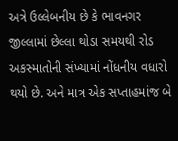અત્રે ઉલ્લેબનીય છે કે ભાવનગર જીલ્લામાં છેલ્લા થોડા સમયથી રોડ અકસ્માતોની સંખ્યામાં નોંધનીય વધારો થયો છે. અને માત્ર એક સપ્તાહમાંજ બે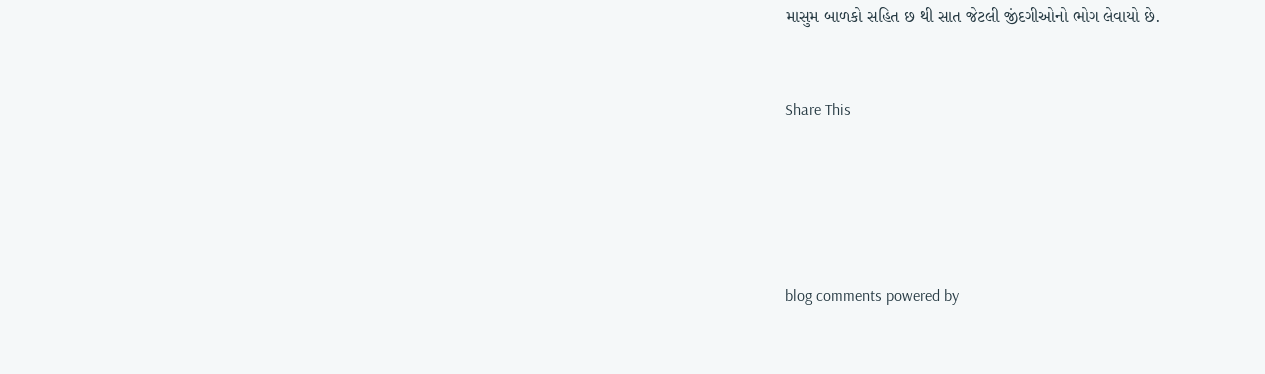માસુમ બાળકો સહિત છ થી સાત જેટલી જીંદગીઓનો ભોગ લેવાયો છે.


Share This





blog comments powered by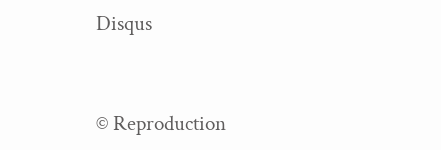Disqus


© Reproduction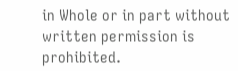in Whole or in part without written permission is prohibited.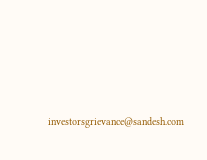investorsgrievance@sandesh.com